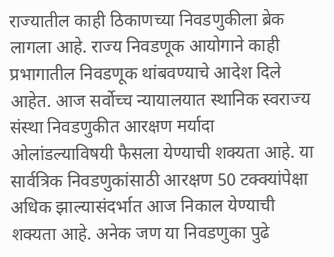राज्यातील काही ठिकाणच्या निवडणुकीला ब्रेक लागला आहे. राज्य निवडणूक आयोगाने काही प्रभागातील निवडणूक थांबवण्याचे आदेश दिले आहेत. आज सर्वोच्च न्यायालयात स्थानिक स्वराज्य संस्था निवडणुकीत आरक्षण मर्यादा ओलांडल्याविषयी फैसला येण्याची शक्यता आहे. या सार्वत्रिक निवडणुकांसाठी आरक्षण 50 टक्क्यांपेक्षा अधिक झाल्यासंदर्भात आज निकाल येण्याची शक्यता आहे. अनेक जण या निवडणुका पुढे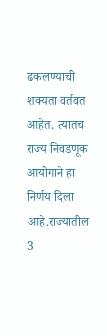ढकलण्याची शक्यता वर्तवत आहेत. त्यातच राज्य निवडणूक आयोगाने हा निर्णय दिला आहे.राज्यातील 3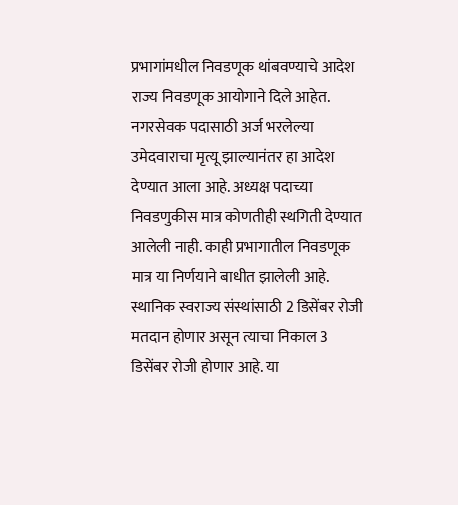प्रभागांमधील निवडणूक थांबवण्याचे आदेश राज्य निवडणूक आयोगाने दिले आहेत. नगरसेवक पदासाठी अर्ज भरलेल्या उमेदवाराचा मृत्यू झाल्यानंतर हा आदेश देण्यात आला आहे. अध्यक्ष पदाच्या निवडणुकीस मात्र कोणतीही स्थगिती देण्यात आलेली नाही. काही प्रभागातील निवडणूक मात्र या निर्णयाने बाधीत झालेली आहे. स्थानिक स्वराज्य संस्थांसाठी 2 डिसेंबर रोजी मतदान होणार असून त्याचा निकाल 3 डिसेंबर रोजी होणार आहे. या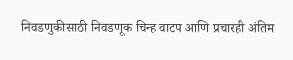निवडणुकीसाठी निवडणूक चिन्ह वाटप आणि प्रचारही अंतिम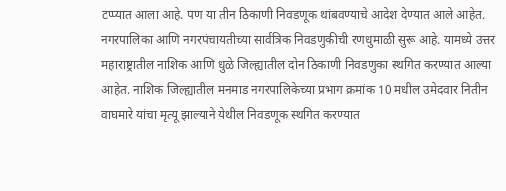टप्प्यात आला आहे. पण या तीन ठिकाणी निवडणूक थांबवण्याचे आदेश देण्यात आले आहेत.
नगरपालिका आणि नगरपंचायतीच्या सार्वत्रिक निवडणुकीची रणधुमाळी सुरू आहे. यामध्ये उत्तर महाराष्ट्रातील नाशिक आणि धुळे जिल्ह्यातील दोन ठिकाणी निवडणुका स्थगित करण्यात आल्या आहेत. नाशिक जिल्ह्यातील मनमाड नगरपालिकेच्या प्रभाग क्रमांक 10 मधील उमेदवार नितीन वाघमारे यांचा मृत्यू झाल्याने येथील निवडणूक स्थगित करण्यात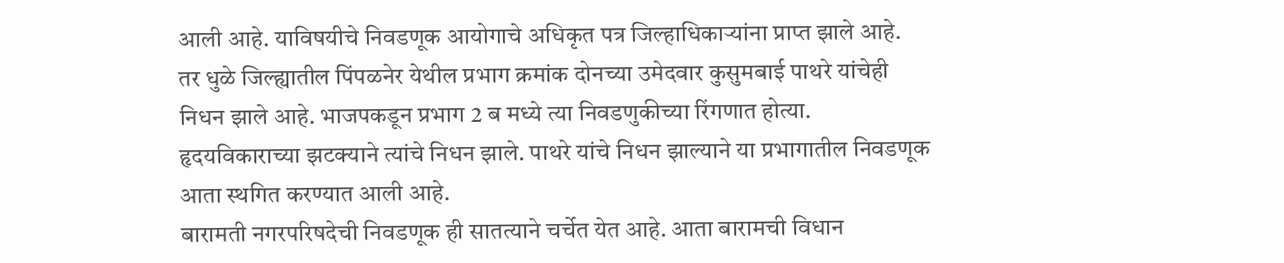आली आहे. याविषयीचे निवडणूक आयोगाचे अधिकृत पत्र जिल्हाधिकाऱ्यांना प्राप्त झाले आहे.
तर धुळे जिल्ह्यातील पिंपळनेर येथील प्रभाग क्रमांक दोनच्या उमेदवार कुसुमबाई पाथरे यांचेही निधन झाले आहे. भाजपकडून प्रभाग 2 ब मध्ये त्या निवडणुकीच्या रिंगणात होत्या. हृदयविकाराच्या झटक्याने त्यांचे निधन झाले. पाथरे यांचे निधन झाल्याने या प्रभागातील निवडणूक आता स्थगित करण्यात आली आहे.
बारामती नगरपरिषदेची निवडणूक ही सातत्याने चर्चेत येत आहे. आता बारामची विधान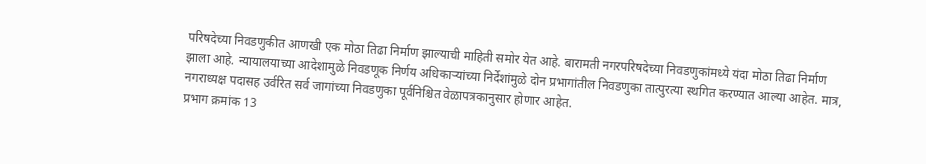परिषदेच्या निवडणुकीत आणखी एक मोठा तिढा निर्माण झाल्याची माहिती समोर येत आहे. बारामती नगरपरिषदेच्या निवडणुकांमध्ये यंदा मोठा तिढा निर्माण झाला आहे. न्यायालयाच्या आदेशामुळे निवडणूक निर्णय अधिकाऱ्यांच्या निर्देशांमुळे दोन प्रभागांतील निवडणुका तात्पुरत्या स्थगित करण्यात आल्या आहेत. मात्र, नगराध्यक्ष पदासह उर्वरित सर्व जागांच्या निवडणुका पूर्वनिश्चित वेळापत्रकानुसार होणार आहेत.
प्रभाग क्रमांक 13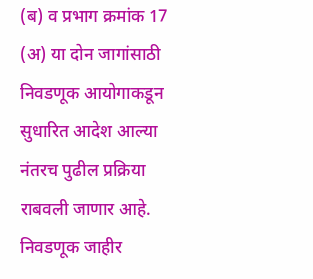(ब) व प्रभाग क्रमांक 17 (अ) या दोन जागांसाठी निवडणूक आयोगाकडून सुधारित आदेश आल्या नंतरच पुढील प्रक्रिया राबवली जाणार आहे. निवडणूक जाहीर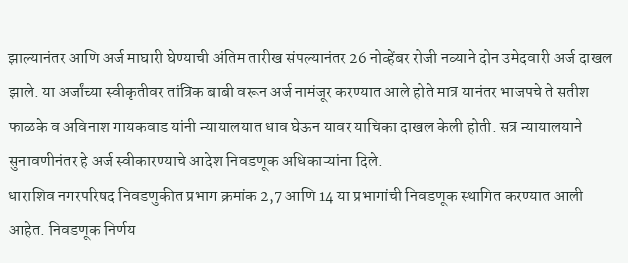झाल्यानंतर आणि अर्ज माघारी घेण्याची अंतिम तारीख संपल्यानंतर 26 नोव्हेंबर रोजी नव्याने दोन उमेदवारी अर्ज दाखल झाले. या अर्जांच्या स्वीकृतीवर तांत्रिक बाबी वरून अर्ज नामंजूर करण्यात आले होते मात्र यानंतर भाजपचे ते सतीश फाळके व अविनाश गायकवाड यांनी न्यायालयात धाव घेऊन यावर याचिका दाखल केली होती. सत्र न्यायालयाने सुनावणीनंतर हे अर्ज स्वीकारण्याचे आदेश निवडणूक अधिकाऱ्यांना दिले.
धाराशिव नगरपरिषद निवडणुकीत प्रभाग क्रमांक 2,7 आणि 14 या प्रभागांची निवडणूक स्थागित करण्यात आली आहेत. निवडणूक निर्णय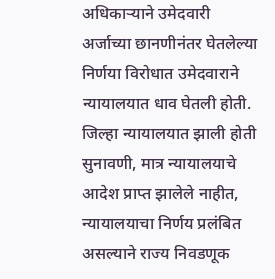अधिकाऱ्याने उमेदवारी अर्जाच्या छानणीनंतर घेतलेल्या निर्णया विरोधात उमेदवाराने न्यायालयात धाव घेतली होती. जिल्हा न्यायालयात झाली होती सुनावणी, मात्र न्यायालयाचे आदेश प्राप्त झालेले नाहीत, न्यायालयाचा निर्णय प्रलंबित असल्याने राज्य निवडणूक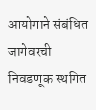आयोगाने संबंधित जागेवरची निवडणूक स्थगित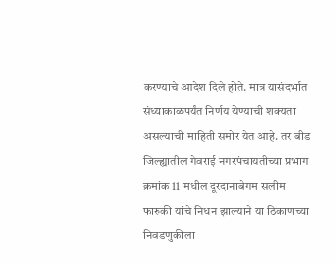करण्याचे आदेश दिले होते. मात्र यासंदर्भात संध्याकाळपर्यंत निर्णय येण्याची शक्यता असल्याची माहिती समोर येत आहे. तर बीड जिल्ह्यातील गेवराई नगरपंचायतीच्या प्रभाग क्रमांक 11 मधील दूरदानाबेगम सलीम फारुकी यांचे निधन झाल्याने या ठिकाणच्या निवडणुकीला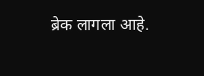ब्रेक लागला आहे.